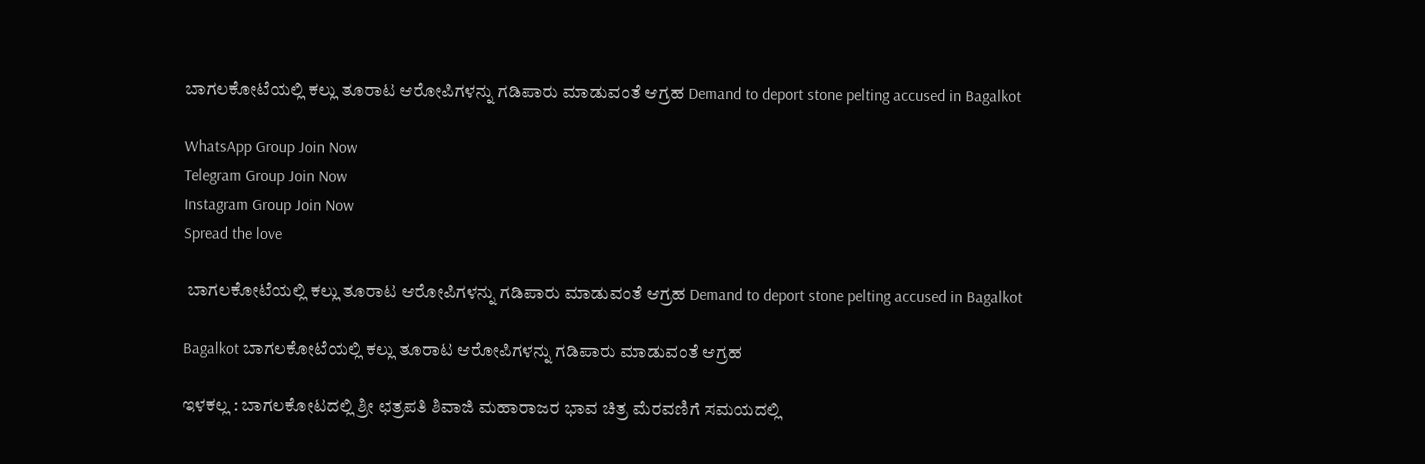ಬಾಗಲಕೋಟೆಯಲ್ಲಿ ಕಲ್ಲು ತೂರಾಟ ಆರೋಪಿಗಳನ್ನು ಗಡಿಪಾರು ಮಾಡುವಂತೆ ಆಗ್ರಹ Demand to deport stone pelting accused in Bagalkot

WhatsApp Group Join Now
Telegram Group Join Now
Instagram Group Join Now
Spread the love

 ಬಾಗಲಕೋಟೆಯಲ್ಲಿ ಕಲ್ಲು ತೂರಾಟ ಆರೋಪಿಗಳನ್ನು ಗಡಿಪಾರು ಮಾಡುವಂತೆ ಆಗ್ರಹ Demand to deport stone pelting accused in Bagalkot

Bagalkot ಬಾಗಲಕೋಟೆಯಲ್ಲಿ ಕಲ್ಲು ತೂರಾಟ ಆರೋಪಿಗಳನ್ನು ಗಡಿಪಾರು ಮಾಡುವಂತೆ ಆಗ್ರಹ

ಇಳಕಲ್ಲ : ಬಾಗಲಕೋಟದಲ್ಲಿ ಶ್ರೀ ಛತ್ರಪತಿ ಶಿವಾಜಿ ಮಹಾರಾಜರ ಭಾವ ಚಿತ್ರ ಮೆರವಣಿಗೆ ಸಮಯದಲ್ಲಿ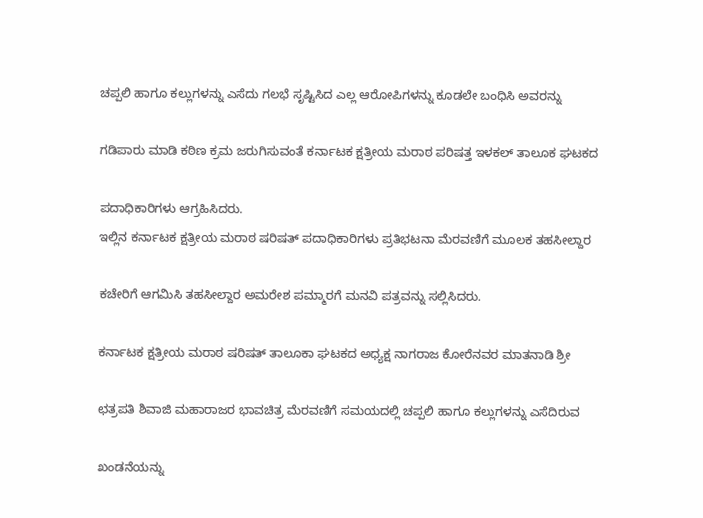ಚಪ್ಪಲಿ ಹಾಗೂ ಕಲ್ಲುಗಳನ್ನು ಎಸೆದು ಗಲಭೆ ಸೃಷ್ಟಿಸಿದ ಎಲ್ಲ ಆರೋಪಿಗಳನ್ನು ಕೂಡಲೇ ಬಂಧಿಸಿ ಅವರನ್ನು

ಗಡಿಪಾರು ಮಾಡಿ ಕಠಿಣ ಕ್ರಮ ಜರುಗಿಸುವಂತೆ ಕರ್ನಾಟಕ ಕ್ಷತ್ರೀಯ ಮರಾಠ ಪರಿಷತ್ತ ಇಳಕಲ್ ತಾಲೂಕ ಘಟಕದ

ಪದಾಧಿಕಾರಿಗಳು ಆಗ್ರಹಿಸಿದರು.
ಇಲ್ಲಿನ ಕರ್ನಾಟಕ ಕ್ಷತ್ರೀಯ ಮರಾಠ ಷರಿಷತ್ ಪದಾಧಿಕಾರಿಗಳು ಪ್ರತಿಭಟನಾ ಮೆರವಣಿಗೆ ಮೂಲಕ ತಹಸೀಲ್ದಾರ

ಕಚೇರಿಗೆ ಆಗಮಿಸಿ ತಹಸೀಲ್ದಾರ ಅಮರೇಶ ಪಮ್ಮಾರಗೆ ಮನವಿ ಪತ್ರವನ್ನು ಸಲ್ಲಿಸಿದರು.

ಕರ್ನಾಟಕ ಕ್ಷತ್ರೀಯ ಮರಾಠ ಷರಿಷತ್ ತಾಲೂಕಾ ಘಟಕದ ಅಧ್ಯಕ್ಷ ನಾಗರಾಜ ಕೋರೆನವರ ಮಾತನಾಡಿ ಶ್ರೀ

ಛತ್ರಪತಿ ಶಿವಾಜಿ ಮಹಾರಾಜರ ಭಾವಚಿತ್ರ ಮೆರವಣಿಗೆ ಸಮಯದಲ್ಲಿ ಚಪ್ಪಲಿ ಹಾಗೂ ಕಲ್ಲುಗಳನ್ನು ಎಸೆದಿರುವ

ಖಂಡನೆಯನ್ನು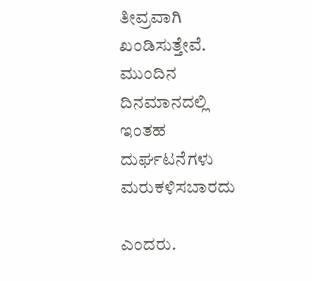ತೀವ್ರವಾಗಿ ಖಂಡಿಸುತ್ತೇವೆ. ಮುಂದಿನ ದಿನಮಾನದಲ್ಲಿ ಇಂತಹ ದುರ್ಘಟನೆಗಳು ಮರುಕಳಿಸಬಾರದು

ಎಂದರು.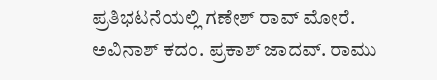ಪ್ರತಿಭಟನೆಯಲ್ಲಿ ಗಣೇಶ್ ರಾವ್ ಮೋರೆ. ಅವಿನಾಶ್ ಕದಂ. ಪ್ರಕಾಶ್ ಜಾದವ್. ರಾಮು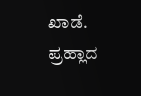ಖಾಡೆ. ಪ್ರಹ್ಲಾದ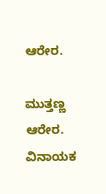ಆರೇರ.

ಮುತ್ತಣ್ಣ ಆರೇರ. ವಿನಾಯಕ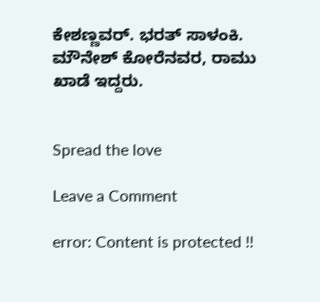ಕೇಶಣ್ಣವರ್. ಭರತ್ ಸಾಳಂಕಿ. ಮೌನೇಶ್ ಕೋರೆನವರ, ರಾಮು ಖಾಡೆ ಇದ್ದರು.


Spread the love

Leave a Comment

error: Content is protected !!